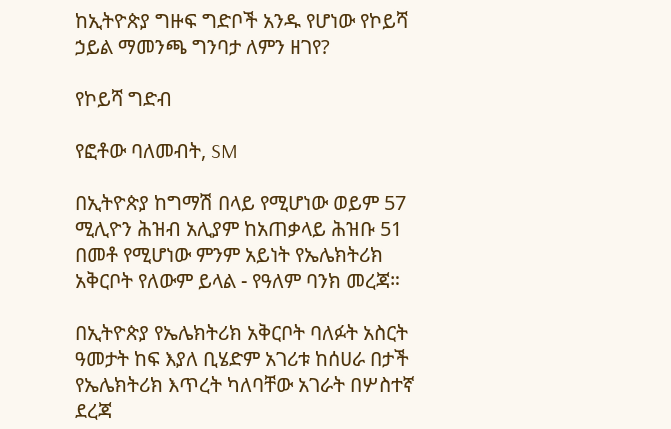ከኢትዮጵያ ግዙፍ ግድቦች አንዱ የሆነው የኮይሻ ኃይል ማመንጫ ግንባታ ለምን ዘገየ?

የኮይሻ ግድብ

የፎቶው ባለመብት, SM

በኢትዮጵያ ከግማሽ በላይ የሚሆነው ወይም 57 ሚሊዮን ሕዝብ አሊያም ከአጠቃላይ ሕዝቡ 51 በመቶ የሚሆነው ምንም አይነት የኤሌክትሪክ አቅርቦት የለውም ይላል - የዓለም ባንክ መረጃ።

በኢትዮጵያ የኤሌክትሪክ አቅርቦት ባለፉት አስርት ዓመታት ከፍ እያለ ቢሄድም አገሪቱ ከሰሀራ በታች የኤሌክትሪክ እጥረት ካለባቸው አገራት በሦስተኛ ደረጃ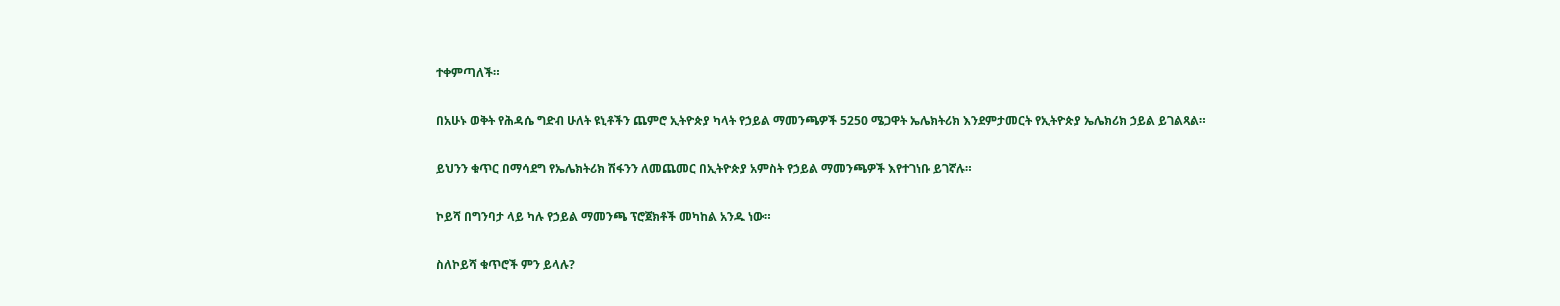ተቀምጣለች።

በአሁኑ ወቅት የሕዳሴ ግድብ ሁለት ዩኒቶችን ጨምሮ ኢትዮጵያ ካላት የኃይል ማመንጫዎች 5250 ሜጋዋት ኤሌክትሪክ እንደምታመርት የኢትዮጵያ ኤሌክሪክ ኃይል ይገልጻል።

ይህንን ቁጥር በማሳደግ የኤሌክትሪክ ሽፋንን ለመጨመር በኢትዮጵያ አምስት የኃይል ማመንጫዎች እየተገነቡ ይገኛሉ።

ኮይሻ በግንባታ ላይ ካሉ የኃይል ማመንጫ ፕሮጀክቶች መካከል አንዱ ነው።

ስለኮይሻ ቁጥሮች ምን ይላሉ?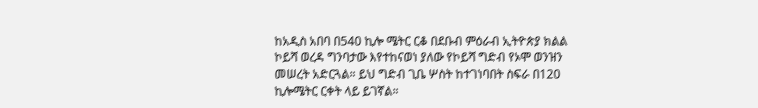ከአዲስ አበባ በ540 ኪሎ ሜትር ርቆ በደቡብ ምዕራብ ኢትዮጵያ ክልል ኮይሻ ወረዳ ግንባታው እየተከናወነ ያለው የኮይሻ ግድብ የኦሞ ወንዝን መሠረት አድርጓል። ይህ ግድብ ጊቤ ሦስት ከተገነባበት ስፍራ በ120 ኪሎሜትር ርቀት ላይ ይገኛል።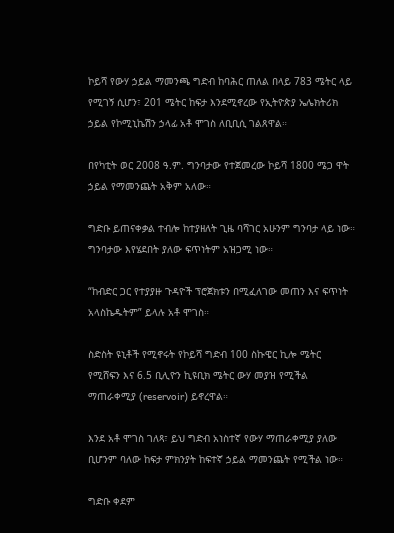ኮይሻ የውሃ ኃይል ማመንጫ ግድብ ከባሕር ጠለል በላይ 783 ሜትር ላይ የሚገኝ ሲሆን፣ 201 ሜትር ከፍታ እንደሚኖረው የኢትዮጵያ ኤሌክትሪክ ኃይል የኮሚኒኬሽን ኃላፊ አቶ ሞገስ ለቢቢሲ ገልጸዋል።

በየካቲት ወር 2008 ዓ.ም. ግንባታው የተጀመረው ኮይሻ 1800 ሜጋ ዋት ኃይል የማመንጨት አቅም አለው።

ግድቡ ይጠናቀቃል ተብሎ ከተያዘለት ጊዜ ባሻገር አሁንም ግንባታ ላይ ነው። ግንባታው እየሄደበት ያለው ፍጥነትም አዝጋሚ ነው።

“ከብድር ጋር የተያያዙ ጉዳዮች ፕሮጀክቱን በሚፈለገው መጠን እና ፍጥነት አላስኬዱትም” ይላሉ አቶ ሞገስ።

ስድስት ዩኒቶች የሚኖሩት የኮይሻ ግድብ 100 ስኩዌር ኪሎ ሜትር የሚሸፍን እና 6.5 ቢሊዮን ኪዩቢክ ሜትር ውሃ መያዝ የሚችል ማጠራቀሚያ (reservoir) ይኖረዋል።

እንደ አቶ ሞገስ ገለጻ፣ ይህ ግድብ አነስተኛ የውሃ ማጠራቀሚያ ያለው ቢሆንም ባለው ከፍታ ምክንያት ከፍተኛ ኃይል ማመንጨት የሚችል ነው።

ግድቡ ቀደም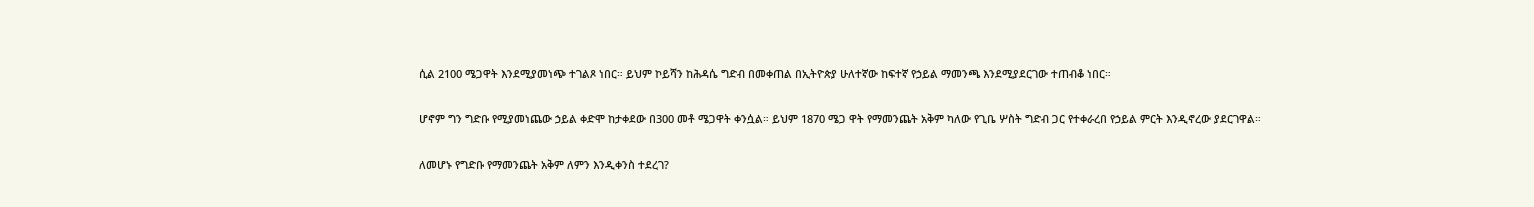ሲል 2100 ሜጋዋት እንደሚያመነጭ ተገልጾ ነበር። ይህም ኮይሻን ከሕዳሴ ግድብ በመቀጠል በኢትዮጵያ ሁለተኛው ከፍተኛ የኃይል ማመንጫ እንደሚያደርገው ተጠብቆ ነበር።

ሆኖም ግን ግድቡ የሚያመነጨው ኃይል ቀድሞ ከታቀደው በ300 መቶ ሜጋዋት ቀንሷል። ይህም 1870 ሜጋ ዋት የማመንጨት አቅም ካለው የጊቤ ሦስት ግድብ ጋር የተቀራረበ የኃይል ምርት እንዲኖረው ያደርገዋል።

ለመሆኑ የግድቡ የማመንጨት አቅም ለምን እንዲቀንስ ተደረገ?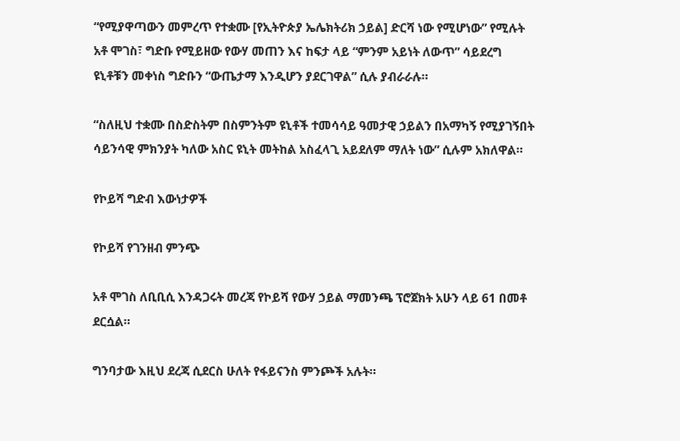“የሚያዋጣውን መምረጥ የተቋሙ [የኢትዮጵያ ኤሌክትሪክ ኃይል] ድርሻ ነው የሚሆነው” የሚሉት አቶ ሞገስ፣ ግድቡ የሚይዘው የውሃ መጠን እና ከፍታ ላይ “ምንም አይነት ለውጥ” ሳይደረግ ዩኒቶቹን መቀነስ ግድቡን “ውጤታማ እንዲሆን ያደርገዋል” ሲሉ ያብራራሉ።

“ስለዚህ ተቋሙ በስድስትም በስምንትም ዩኒቶች ተመሳሳይ ዓመታዊ ኃይልን በአማካኝ የሚያገኝበት ሳይንሳዊ ምክንያት ካለው አስር ዩኒት መትከል አስፈላጊ አይደለም ማለት ነው” ሲሉም አክለዋል።

የኮይሻ ግድብ እውነታዎች

የኮይሻ የገንዘብ ምንጭ

አቶ ሞገስ ለቢቢሲ እንዳጋሩት መረጃ የኮይሻ የውሃ ኃይል ማመንጫ ፕሮጀክት አሁን ላይ 61 በመቶ ደርሷል።

ግንባታው እዚህ ደረጃ ሲደርስ ሁለት የፋይናንስ ምንጮች አሉት።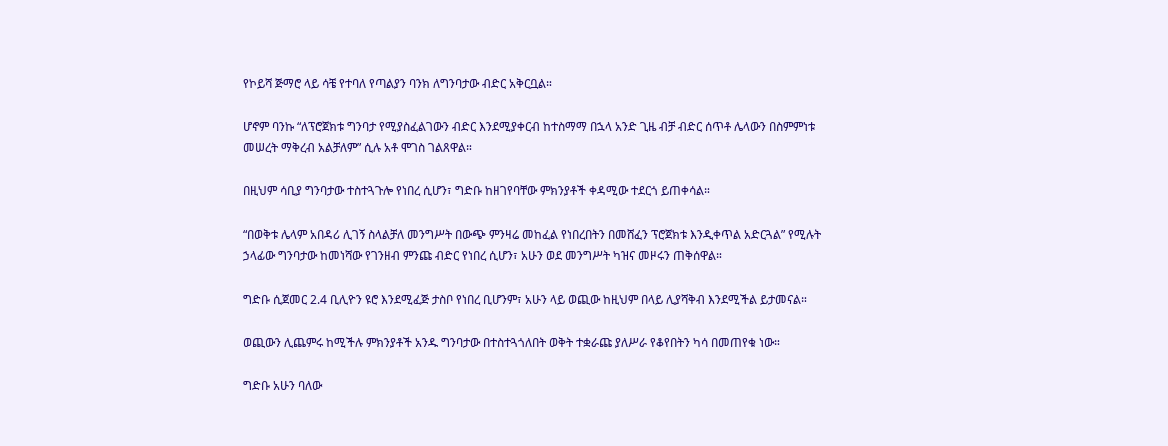የኮይሻ ጅማሮ ላይ ሳቼ የተባለ የጣልያን ባንክ ለግንባታው ብድር አቅርቧል።

ሆኖም ባንኩ “ለፕሮጀክቱ ግንባታ የሚያስፈልገውን ብድር እንደሚያቀርብ ከተስማማ በኋላ አንድ ጊዜ ብቻ ብድር ሰጥቶ ሌላውን በስምምነቱ መሠረት ማቅረብ አልቻለም” ሲሉ አቶ ሞገስ ገልጸዋል።

በዚህም ሳቢያ ግንባታው ተስተጓጉሎ የነበረ ሲሆን፣ ግድቡ ከዘገየባቸው ምክንያቶች ቀዳሚው ተደርጎ ይጠቀሳል።

“በወቅቱ ሌላም አበዳሪ ሊገኝ ስላልቻለ መንግሥት በውጭ ምንዛሬ መከፈል የነበረበትን በመሸፈን ፕሮጀክቱ እንዲቀጥል አድርጓል” የሚሉት ኃላፊው ግንባታው ከመነሻው የገንዘብ ምንጩ ብድር የነበረ ሲሆን፣ አሁን ወደ መንግሥት ካዝና መዞሩን ጠቅሰዋል።

ግድቡ ሲጀመር 2.4 ቢሊዮን ዩሮ እንደሚፈጅ ታስቦ የነበረ ቢሆንም፣ አሁን ላይ ወጪው ከዚህም በላይ ሊያሻቅብ እንደሚችል ይታመናል።

ወጪውን ሊጨምሩ ከሚችሉ ምክንያቶች አንዱ ግንባታው በተስተጓጎለበት ወቅት ተቋራጩ ያለሥራ የቆየበትን ካሳ በመጠየቁ ነው።

ግድቡ አሁን ባለው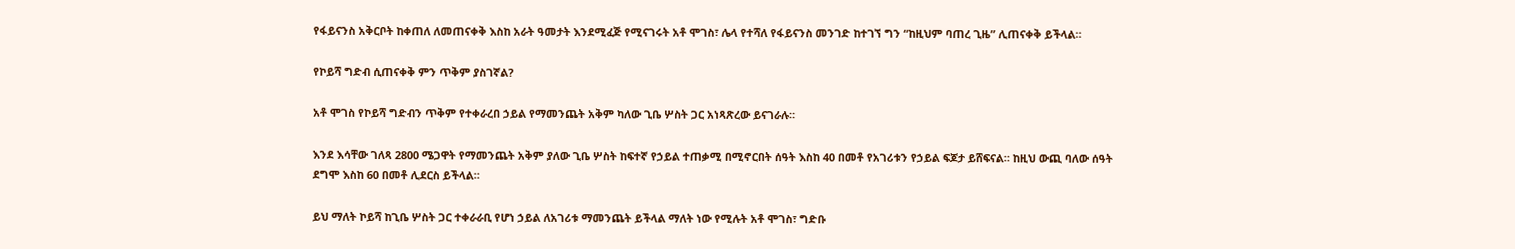የፋይናንስ አቅርቦት ከቀጠለ ለመጠናቀቅ እስከ አራት ዓመታት እንደሚፈጅ የሚናገሩት አቶ ሞገስ፣ ሌላ የተሻለ የፋይናንስ መንገድ ከተገኘ ግን “ከዚህም ባጠረ ጊዜ” ሊጠናቀቅ ይችላል።

የኮይሻ ግድብ ሲጠናቀቅ ምን ጥቅም ያስገኛል?

አቶ ሞገስ የኮይሻ ግድብን ጥቅም የተቀራረበ ኃይል የማመንጨት አቅም ካለው ጊቤ ሦስት ጋር አነጻጽረው ይናገራሉ።

እንደ እሳቸው ገለጻ 2800 ሜጋዋት የማመንጨት አቅም ያለው ጊቤ ሦስት ከፍተኛ የኃይል ተጠቃሚ በሚኖርበት ሰዓት እስከ 40 በመቶ የአገሪቱን የኃይል ፍጆታ ይሸፍናል። ከዚህ ውጪ ባለው ሰዓት ደግሞ እስከ 60 በመቶ ሊደርስ ይችላል።

ይህ ማለት ኮይሻ ከጊቤ ሦስት ጋር ተቀራራቢ የሆነ ኃይል ለአገሪቱ ማመንጨት ይችላል ማለት ነው የሚሉት አቶ ሞገስ፣ ግድቡ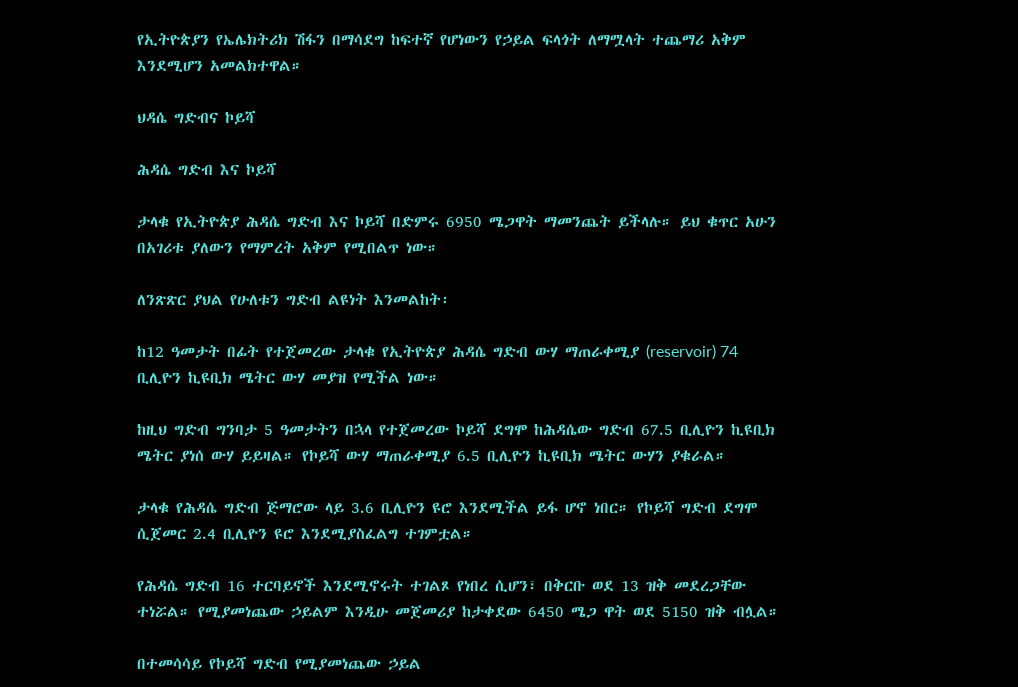የኢትዮጵያን የኤሌክትሪክ ሽፋን በማሳደግ ከፍተኛ የሆነውን የኃይል ፍላጎት ለማሟላት ተጨማሪ አቅም እንደሚሆን አመልክተዋል።

ህዳሴ ግድብና ኮይሻ

ሕዳሴ ግድብ እና ኮይሻ

ታላቁ የኢትዮጵያ ሕዳሴ ግድብ እና ኮይሻ በድምሩ 6950 ሜጋዋት ማመንጨት ይችላሉ። ይህ ቁጥር አሁን በአገሪቱ ያለውን የማምረት አቅም የሚበልጥ ነው።

ለንጽጽር ያህል የሁለቱን ግድብ ልዩነት እንመልከት፡

ከ12 ዓመታት በፊት የተጀመረው ታላቁ የኢትዮጵያ ሕዳሴ ግድብ ውሃ ማጠራቀሚያ (reservoir) 74 ቢሊዮን ኪዩቢክ ሜትር ውሃ መያዝ የሚችል ነው።

ከዚህ ግድብ ግንባታ 5 ዓመታትን በኋላ የተጀመረው ኮይሻ ደግሞ ከሕዳሴው ግድብ 67.5 ቢሊዮን ኪዩቢክ ሜትር ያነሰ ውሃ ይይዛል። የኮይሻ ውሃ ማጠራቀሚያ 6.5 ቢሊዮን ኪዩቢክ ሜትር ውሃን ያቁራል።

ታላቁ የሕዳሴ ግድብ ጅማሮው ላይ 3.6 ቢሊዮን ዩሮ እንደሚችል ይፋ ሆኖ ነበር። የኮይሻ ግድብ ደግሞ ሲጀመር 2.4 ቢሊዮን ዩሮ እንደሚያስፈልግ ተገምቷል።

የሕዳሴ ግድብ 16 ተርባይኖች እንደሚኖሩት ተገልጾ የነበረ ሲሆን፣ በቅርቡ ወደ 13 ዝቅ መደረጋቸው ተነሯል። የሚያመነጨው ኃይልም እንዲሁ መጀመሪያ ከታቀደው 6450 ሜጋ ዋት ወደ 5150 ዝቅ ብሏል።

በተመሳሳይ የኮይሻ ግድብ የሚያመነጨው ኃይል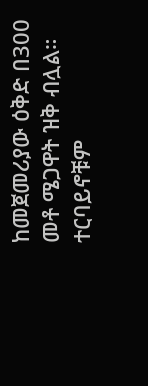ከመጀመሪያው ዕቅድ በ300 መቶ ሜጋዋት ዝቅ ብሏል። ተርባይኖቹም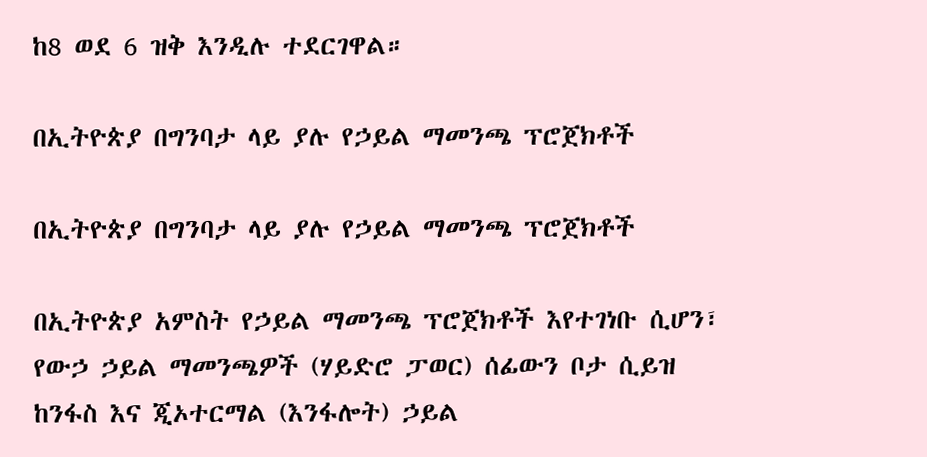ከ8 ወደ 6 ዝቅ እንዲሉ ተደርገዋል።

በኢትዮጵያ በግንባታ ላይ ያሉ የኃይል ማመንጫ ፕሮጀክቶች

በኢትዮጵያ በግንባታ ላይ ያሉ የኃይል ማመንጫ ፕሮጀክቶች

በኢትዮጵያ አምስት የኃይል ማመንጫ ፕሮጀክቶች እየተገነቡ ሲሆን፣ የውኃ ኃይል ማመንጫዎች (ሃይድሮ ፓወር) ሰፊውን ቦታ ሲይዝ ከንፋስ እና ጂኦተርማል (እንፋሎት) ኃይል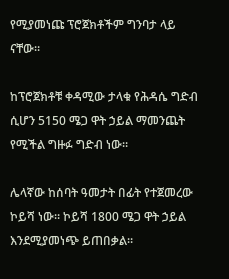የሚያመነጩ ፕሮጀክቶችም ግንባታ ላይ ናቸው።

ከፕሮጀክቶቹ ቀዳሚው ታላቁ የሕዳሴ ግድብ ሲሆን 5150 ሜጋ ዋት ኃይል ማመንጨት የሚችል ግዙፉ ግድብ ነው።

ሌላኛው ከሰባት ዓመታት በፊት የተጀመረው ኮይሻ ነው። ኮይሻ 1800 ሜጋ ዋት ኃይል እንደሚያመነጭ ይጠበቃል።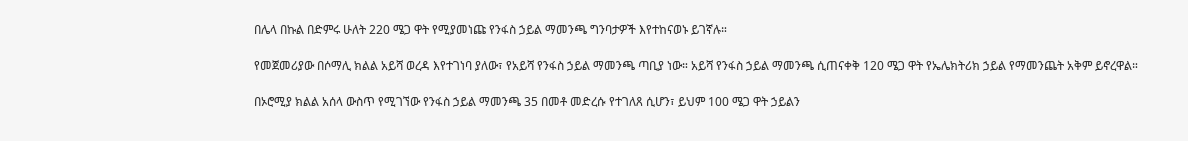በሌላ በኩል በድምሩ ሁለት 220 ሜጋ ዋት የሚያመነጩ የንፋስ ኃይል ማመንጫ ግንባታዎች እየተከናወኑ ይገኛሉ።

የመጀመሪያው በሶማሊ ክልል አይሻ ወረዳ እየተገነባ ያለው፣ የአይሻ የንፋስ ኃይል ማመንጫ ጣቢያ ነው። አይሻ የንፋስ ኃይል ማመንጫ ሲጠናቀቅ 120 ሜጋ ዋት የኤሌክትሪክ ኃይል የማመንጨት አቅም ይኖረዋል።

በኦሮሚያ ክልል አሰላ ውስጥ የሚገኘው የንፋስ ኃይል ማመንጫ 35 በመቶ መድረሱ የተገለጸ ሲሆን፣ ይህም 100 ሜጋ ዋት ኃይልን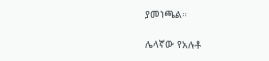ያመነጫል።

ሌላኛው የአሉቶ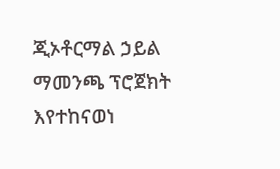ጂኦቶርማል ኃይል ማመንጫ ፕሮጀክት እየተከናወነ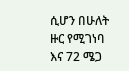ሲሆን በሁለት ዙር የሚገነባ እና 72 ሜጋ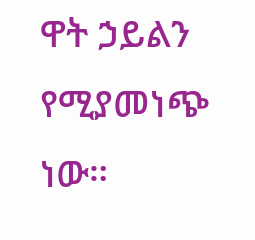ዋት ኃይልን የሚያመነጭ ነው።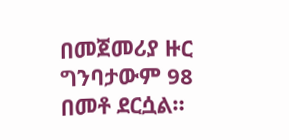በመጀመሪያ ዙር ግንባታውም 98 በመቶ ደርሷል።